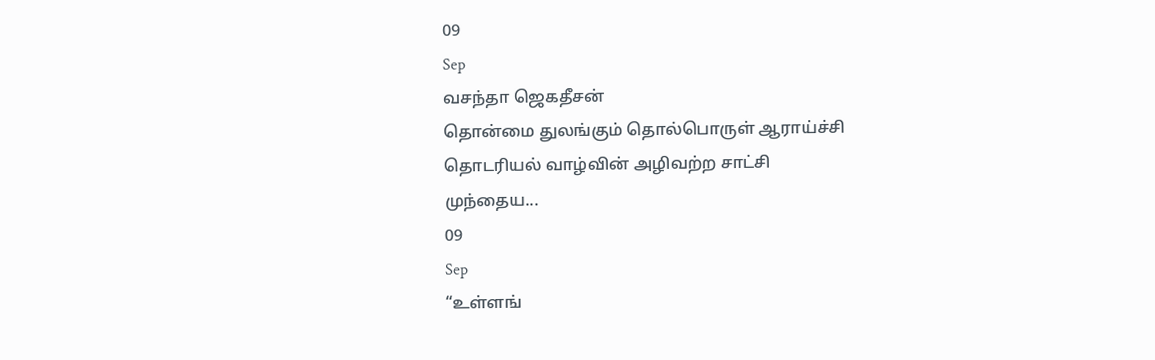09
Sep
வசந்தா ஜெகதீசன்
தொன்மை துலங்கும் தொல்பொருள் ஆராய்ச்சி
தொடரியல் வாழ்வின் அழிவற்ற சாட்சி
முந்தைய...
09
Sep
“உள்ளங்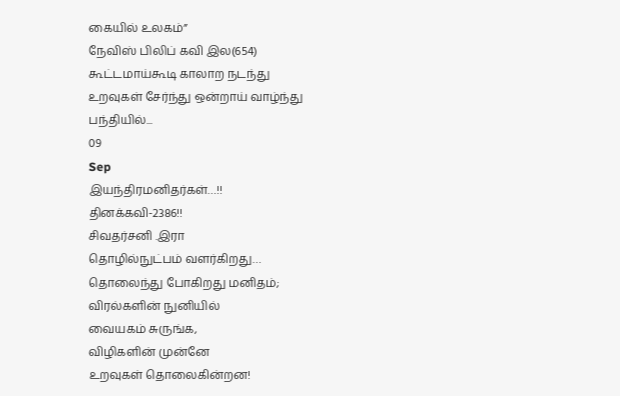கையில் உலகம்”
நேவிஸ் பிலிப் கவி இல(654)
கூட்டமாய்கூடி காலாற நடந்து
உறவுகள் சேர்ந்து ஒன்றாய் வாழ்ந்து
பந்தியில்...
09
Sep
இயந்திரமனிதர்கள்…!!
தினக்கவி-2386!!
சிவதர்சனி .இரா
தொழில்நுட்பம் வளர்கிறது…
தொலைந்து போகிறது மனிதம்;
விரல்களின் நுனியில்
வையகம் சுருங்க,
விழிகளின் முன்னே
உறவுகள் தொலைகின்றன!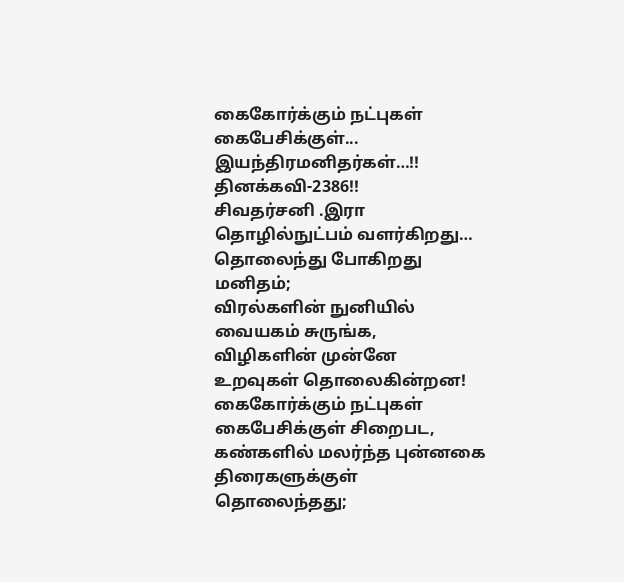கைகோர்க்கும் நட்புகள்
கைபேசிக்குள்...
இயந்திரமனிதர்கள்…!!
தினக்கவி-2386!!
சிவதர்சனி .இரா
தொழில்நுட்பம் வளர்கிறது…
தொலைந்து போகிறது மனிதம்;
விரல்களின் நுனியில்
வையகம் சுருங்க,
விழிகளின் முன்னே
உறவுகள் தொலைகின்றன!
கைகோர்க்கும் நட்புகள்
கைபேசிக்குள் சிறைபட,
கண்களில் மலர்ந்த புன்னகை
திரைகளுக்குள் தொலைந்தது;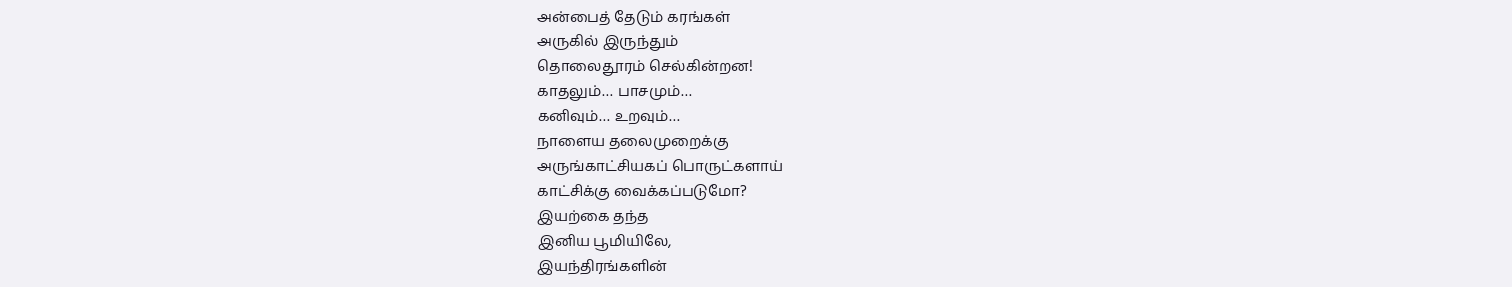அன்பைத் தேடும் கரங்கள்
அருகில் இருந்தும்
தொலைதூரம் செல்கின்றன!
காதலும்… பாசமும்…
கனிவும்… உறவும்…
நாளைய தலைமுறைக்கு
அருங்காட்சியகப் பொருட்களாய்
காட்சிக்கு வைக்கப்படுமோ?
இயற்கை தந்த
இனிய பூமியிலே,
இயந்திரங்களின்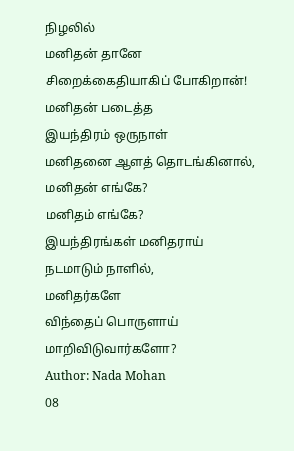நிழலில்
மனிதன் தானே
சிறைக்கைதியாகிப் போகிறான்!
மனிதன் படைத்த
இயந்திரம் ஒருநாள்
மனிதனை ஆளத் தொடங்கினால்,
மனிதன் எங்கே?
மனிதம் எங்கே?
இயந்திரங்கள் மனிதராய்
நடமாடும் நாளில்,
மனிதர்களே
விந்தைப் பொருளாய்
மாறிவிடுவார்களோ?
Author: Nada Mohan
08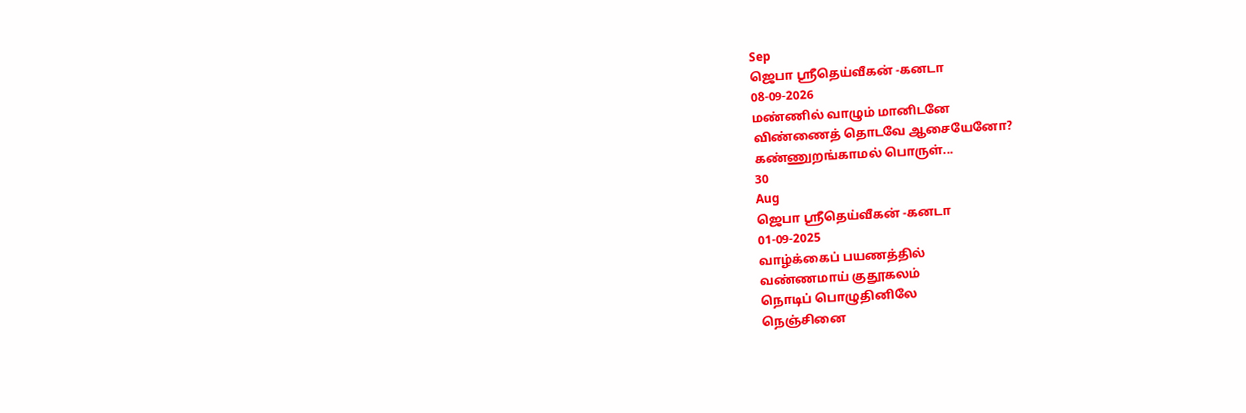Sep
ஜெபா ஸ்ரீதெய்வீகன் -கனடா
08-09-2026
மண்ணில் வாழும் மானிடனே
விண்ணைத் தொடவே ஆசையேனோ?
கண்ணுறங்காமல் பொருள்...
30
Aug
ஜெபா ஸ்ரீதெய்வீகன் -கனடா
01-09-2025
வாழ்க்கைப் பயணத்தில்
வண்ணமாய் குதூகலம்
நொடிப் பொழுதினிலே
நெஞ்சினை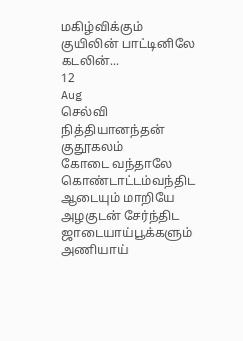மகிழ்விக்கும்
குயிலின் பாட்டினிலே
கடலின்...
12
Aug
செல்வி நித்தியானந்தன்
குதூகலம்
கோடை வந்தாலே
கொண்டாட்டம்வந்திட
ஆடையும் மாறியே
அழகுடன் சேர்ந்திட
ஜாடையாய்பூக்களும்
அணியாய்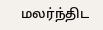மலர்ந்திட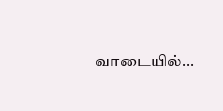வாடையில்...